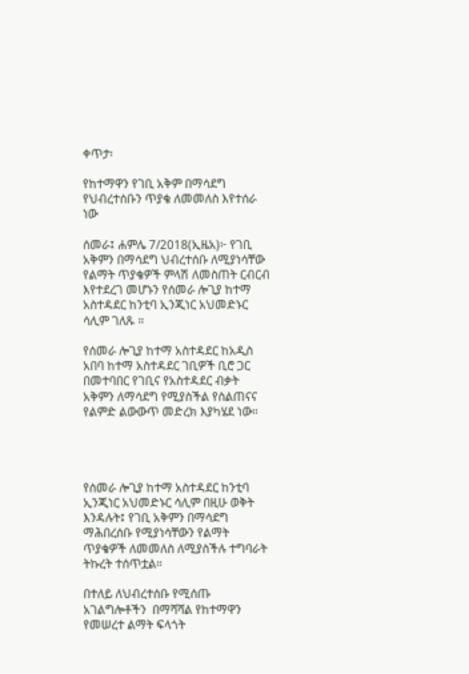ቀጥታ፡

የከተማዋን የገቢ አቅም በማሳደግ የህብረተሰቡን ጥያቄ ለመመለስ እየተሰራ ነው

ሰመራ፤ ሐምሌ 7/2018(ኢዜአ)፦ የገቢ አቅምን በማሳደግ ህብረተሰቡ ለሚያነሳቸው የልማት ጥያቄዎች ምላሽ ለመስጠት ርብርብ እየተደረገ መሆኑን የሰመራ ሎጊያ ከተማ አስተዳደር ከንቲባ ኢንጂነር አህመድኑር ሳሊም ገለጹ ።

የሰመራ ሎጊያ ከተማ አስተዳደር ከአዲስ አበባ ከተማ አስተዳደር ገቢዎች ቢሮ ጋር በመተባበር የገቢና የአስተዳደር ብቃት አቅምን ለማሳደግ የሚያስችል የስልጠናና የልምድ ልውውጥ መድረክ እያካሄደ ነው።




የሰመራ ሎጊያ ከተማ አስተዳደር ከንቲባ ኢንጂነር አህመድኑር ሳሊም በዚሁ ወቅት እንዳሉት፤ የገቢ አቅምን በማሳደግ ማሕበረሰቡ የሚያነሳቸውን የልማት ጥያቄዎች ለመመለስ ለሚያስችሉ ተግባራት ትኩረት ተሰጥቷል።

በተለይ ለህብረተሰቡ የሚሰጡ አገልግሎቶችን  በማሻሻል የከተማዋን የመሠረተ ልማት ፍላጎት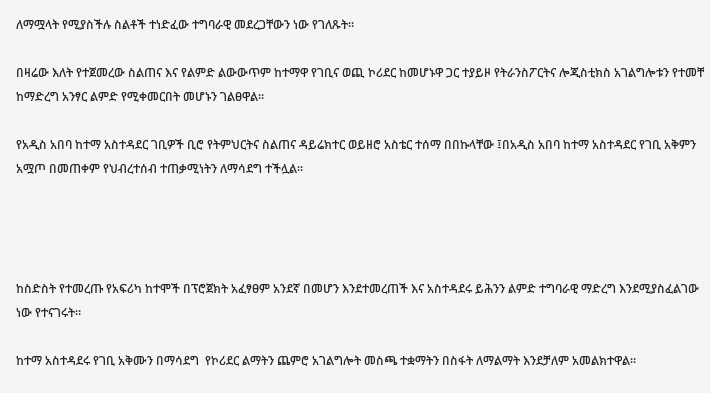ለማሟላት የሚያስችሉ ስልቶች ተነድፈው ተግባራዊ መደረጋቸውን ነው የገለጹት።

በዛሬው እለት የተጀመረው ስልጠና እና የልምድ ልውውጥም ከተማዋ የገቢና ወጪ ኮሪደር ከመሆኑዋ ጋር ተያይዞ የትራንስፖርትና ሎጂስቲክስ አገልግሎቱን የተመቸ ከማድረግ አንፃር ልምድ የሚቀመርበት መሆኑን ገልፀዋል።

የአዲስ አበባ ከተማ አስተዳደር ገቢዎች ቢሮ የትምህርትና ስልጠና ዳይሬክተር ወይዘሮ አስቴር ተሰማ በበኩላቸው ፤በአዲስ አበባ ከተማ አስተዳደር የገቢ አቅምን አሟጦ በመጠቀም የህብረተሰብ ተጠቃሚነትን ለማሳደግ ተችሏል።




ከስድስት የተመረጡ የአፍሪካ ከተሞች በፕሮጀክት አፈፃፀም አንደኛ በመሆን እንደተመረጠች እና አስተዳደሩ ይሕንን ልምድ ተግባራዊ ማድረግ እንደሚያስፈልገው ነው የተናገሩት።

ከተማ አስተዳደሩ የገቢ አቅሙን በማሳደግ  የኮሪደር ልማትን ጨምሮ አገልግሎት መስጫ ተቋማትን በስፋት ለማልማት እንደቻለም አመልክተዋል።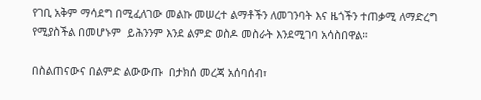የገቢ አቅም ማሳደግ በሚፈለገው መልኩ መሠረተ ልማቶችን ለመገንባት እና ዜጎችን ተጠቃሚ ለማድረግ የሚያስችል በመሆኑም  ይሕንንም እንደ ልምድ ወስዶ መስራት እንደሚገባ አሳስበዋል።

በስልጠናውና በልምድ ልውውጡ  በታክሰ መረጃ አሰባሰብ፣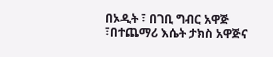በኦዲት ፣ በገቢ ግብር አዋጅ ፣በተጨማሪ እሴት ታክስ አዋጅና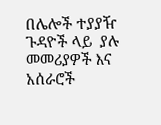በሌሎች ተያያዥ ጉዳዮች ላይ  ያሉ መመሪያዎች እና አሰራሮች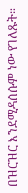በዝርዝር እንደሚዳሰሱም ነው የገለጹት።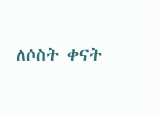ለሶስት ቀናት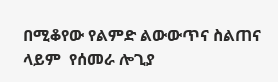በሚቆየው የልምድ ልውውጥና ስልጠና ላይም  የሰመራ ሎጊያ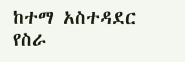ከተማ አስተዳደር  የስራ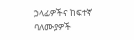ኃላፊዎችና ከፍተኛ ባለሙያዎች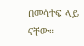በመሳተፍ ላይ ናቸው።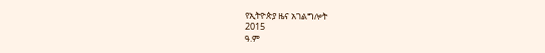የኢትዮጵያ ዜና አገልግሎት
2015
ዓ.ም